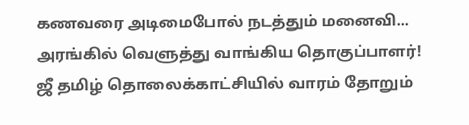கணவரை அடிமைபோல் நடத்தும் மனைவி... அரங்கில் வெளுத்து வாங்கிய தொகுப்பாளர்!
ஜீ தமிழ் தொலைக்காட்சியில் வாரம் தோறும்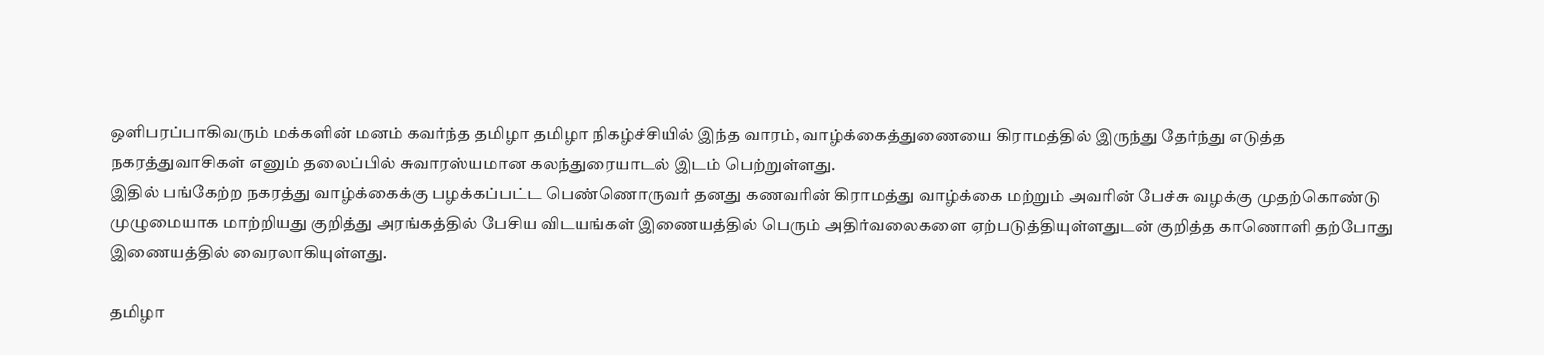ஒளிபரப்பாகிவரும் மக்களின் மனம் கவர்ந்த தமிழா தமிழா நிகழ்ச்சியில் இந்த வாரம், வாழ்க்கைத்துணையை கிராமத்தில் இருந்து தேர்ந்து எடுத்த நகரத்துவாசிகள் எனும் தலைப்பில் சுவாரஸ்யமான கலந்துரையாடல் இடம் பெற்றுள்ளது.
இதில் பங்கேற்ற நகரத்து வாழ்க்கைக்கு பழக்கப்பட்ட பெண்ணொருவர் தனது கணவரின் கிராமத்து வாழ்க்கை மற்றும் அவரின் பேச்சு வழக்கு முதற்கொண்டு முழுமையாக மாற்றியது குறித்து அரங்கத்தில் பேசிய விடயங்கள் இணையத்தில் பெரும் அதிர்வலைகளை ஏற்படுத்தியுள்ளதுடன் குறித்த காணொளி தற்போது இணையத்தில் வைரலாகியுள்ளது.

தமிழா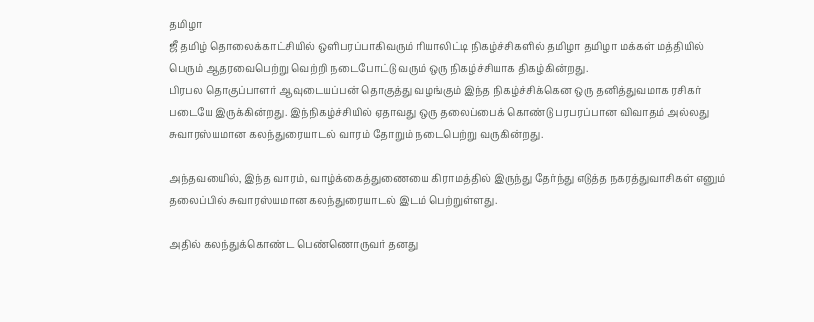தமிழா
ஜீ தமிழ் தொலைக்காட்சியில் ஒளிபரப்பாகிவரும் ரியாலிட்டி நிகழ்ச்சிகளில் தமிழா தமிழா மக்கள் மத்தியில் பெரும் ஆதரவைபெற்று வெற்றி நடைபோட்டு வரும் ஒரு நிகழ்ச்சியாக திகழ்கின்றது.
பிரபல தொகுப்பாளர் ஆவுடையப்பன் தொகுத்து வழங்கும் இந்த நிகழ்ச்சிக்கென ஒரு தனித்துவமாக ரசிகர் படையே இருக்கின்றது. இந்நிகழ்ச்சியில் ஏதாவது ஒரு தலைப்பைக் கொண்டு பரபரப்பான விவாதம் அல்லது சுவாரஸ்யமான கலந்துரையாடல் வாரம் தோறும் நடைபெற்று வருகின்றது.

அந்தவயைில், இந்த வாரம், வாழ்க்கைத்துணையை கிராமத்தில் இருந்து தேர்ந்து எடுத்த நகரத்துவாசிகள் எனும் தலைப்பில் சுவாரஸ்யமான கலந்துரையாடல் இடம் பெற்றுள்ளது.

அதில் கலந்துக்கொண்ட பெண்ணொருவர் தனது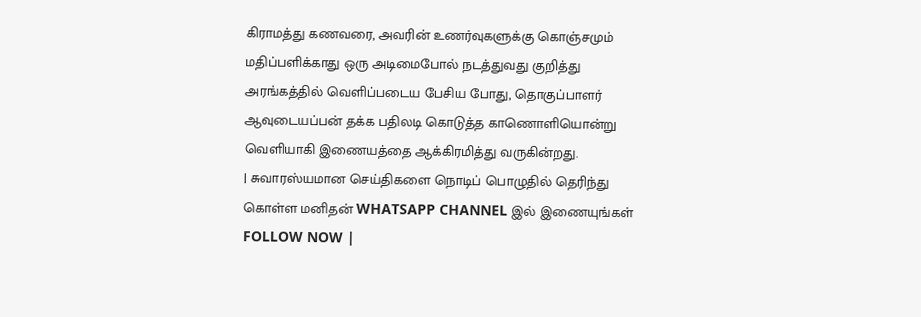கிராமத்து கணவரை, அவரின் உணர்வுகளுக்கு கொஞ்சமும் மதிப்பளிக்காது ஒரு அடிமைபோல் நடத்துவது குறித்து அரங்கத்தில் வெளிப்படைய பேசிய போது, தொகுப்பாளர் ஆவுடையப்பன் தக்க பதிலடி கொடுத்த காணொளியொன்று வெளியாகி இணையத்தை ஆக்கிரமித்து வருகின்றது.
| சுவாரஸ்யமான செய்திகளை நொடிப் பொழுதில் தெரிந்து கொள்ள மனிதன் WHATSAPP CHANNEL இல் இணையுங்கள் FOLLOW NOW |